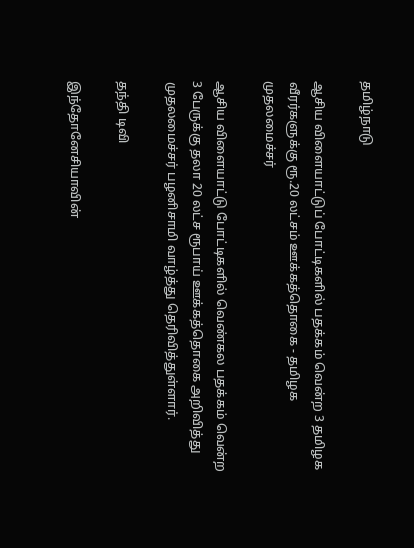தமிழ்நாடு

ஆசிய விளையாட்டுப் போட்டிகளில் பதக்கம் வென்ற 3 தமிழக வீரர்களுக்கு ரூ.20 லட்சம் ஊக்கத்தொகை - தமிழக முதலமைச்சர்

ஆசிய விளையாட்டு போட்டிகளில் வெண்கல பதக்கம் வென்ற 3 பேருக்கு தலா 20 லட்ச ரூபாய் ஊக்கத்தொகை அறிவித்து முதலமைச்சர் பழனிசாமி வாழ்த்து தெரிவித்துள்ளார்.

தந்தி டிவி

இந்தோனேசியாவின்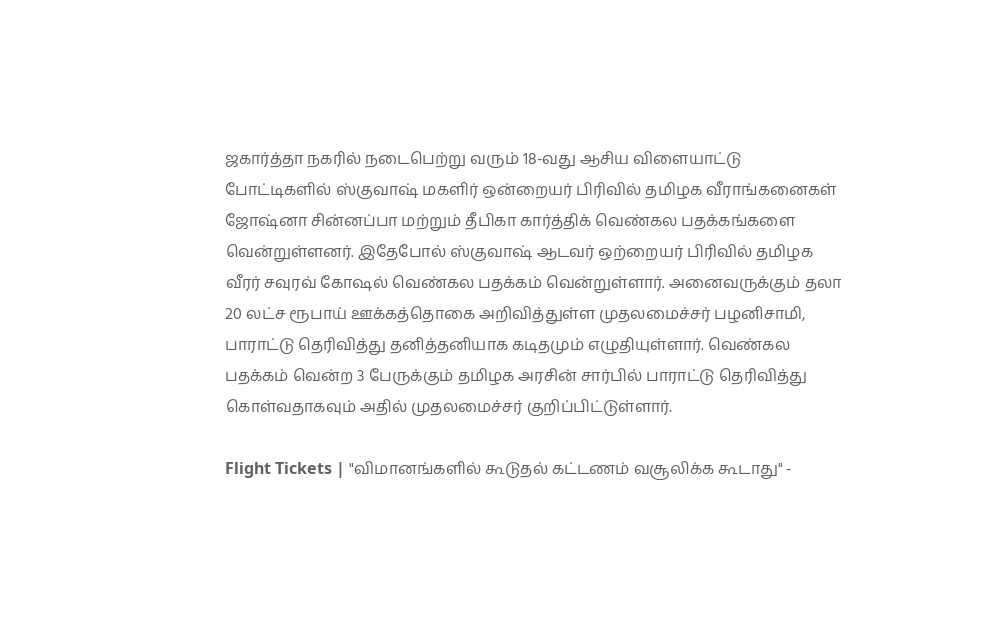ஜகார்த்தா நகரில் நடைபெற்று வரும் 18-வது ஆசிய விளையாட்டு போட்டிகளில் ஸ்குவாஷ் மகளிர் ஒன்றையர் பிரிவில் தமிழக வீராங்கனைகள் ஜோஷ்னா சின்னப்பா மற்றும் தீபிகா கார்த்திக் வெண்கல பதக்கங்களை வென்றுள்ளனர். இதேபோல் ஸ்குவாஷ் ஆடவர் ஒற்றையர் பிரிவில் தமிழக வீரர் சவுரவ் கோஷல் வெண்கல பதக்கம் வென்றுள்ளார். அனைவருக்கும் தலா 20 லட்ச ரூபாய் ஊக்கத்தொகை அறிவித்துள்ள முதலமைச்சர் பழனிசாமி, பாராட்டு தெரிவித்து தனித்தனியாக கடிதமும் எழுதியுள்ளார். வெண்கல பதக்கம் வென்ற 3 பேருக்கும் தமிழக அரசின் சார்பில் பாராட்டு தெரிவித்து கொள்வதாகவும் அதில் முதலமைச்சர் குறிப்பிட்டுள்ளார்.

Flight Tickets | "விமானங்களில் கூடுதல் கட்டணம் வசூலிக்க கூடாது" -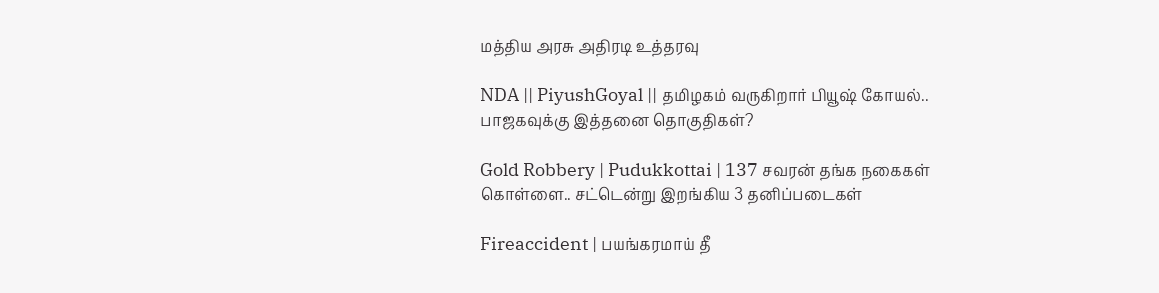மத்திய அரசு அதிரடி உத்தரவு

NDA || PiyushGoyal || தமிழகம் வருகிறார் பியூஷ் கோயல்.. பாஜகவுக்கு இத்தனை தொகுதிகள்?

Gold Robbery | Pudukkottai | 137 சவரன் தங்க நகைகள் கொள்ளை.. சட்டென்று இறங்கிய 3 தனிப்படைகள்

Fireaccident | பயங்கரமாய் தீ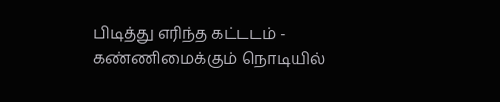பிடித்து எரிந்த கட்டடம் - கண்ணிமைக்கும் நொடியில்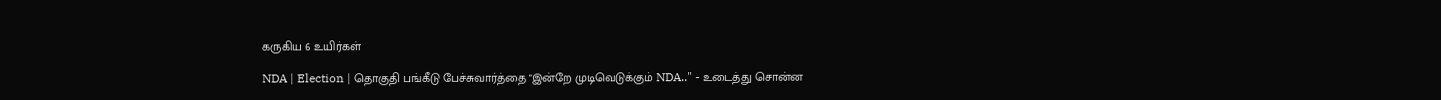கருகிய 6 உயிர்கள்

NDA | Election | தொகுதி பங்கீடு பேச்சுவார்த்தை "இன்றே முடிவெடுக்கும் NDA.." - உடைத்து சொன்ன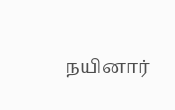நயினார்